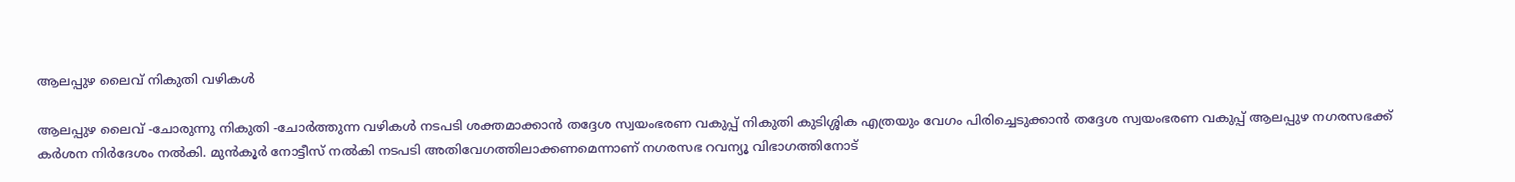ആലപ്പുഴ ലൈവ് നികുതി വഴികൾ

ആലപ്പുഴ ലൈവ് -ചോരുന്നു നികുതി -ചോർത്തുന്ന വഴികൾ നടപടി ശക്തമാക്കാൻ തദ്ദേശ സ്വയംഭരണ വകുപ്പ് നികുതി കുടിശ്ശിക എത്രയും വേഗം പിരിച്ചെടുക്കാൻ തദ്ദേശ സ്വയംഭരണ വകുപ്പ് ആലപ്പുഴ നഗരസഭക്ക് കർശന നിർദേശം നൽകി. മുൻകൂർ നോട്ടീസ് നൽകി നടപടി അതിവേഗത്തിലാക്കണമെന്നാണ് നഗരസഭ റവന്യൂ വിഭാഗത്തിനോട്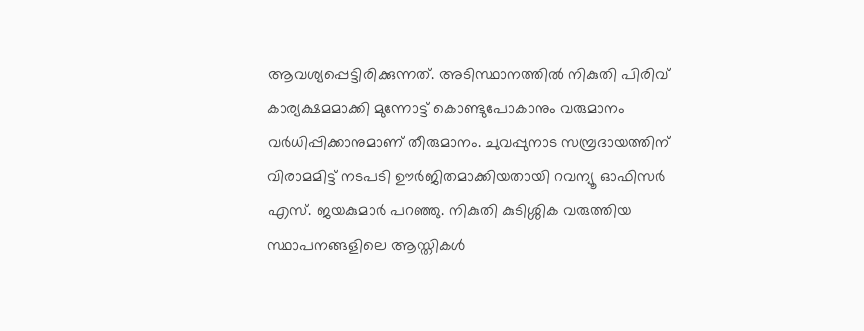ആവശ്യപ്പെട്ടിരിക്കുന്നത്. അടിസ്ഥാനത്തിൽ നികുതി പിരിവ് കാര്യക്ഷമമാക്കി മുന്നോട്ട് കൊണ്ടുപോകാനും വരുമാനം വർധിപ്പിക്കാനുമാണ് തീരുമാനം. ചുവപ്പുനാട സമ്പ്രദായത്തിന് വിരാമമിട്ട് നടപടി ഊർജിതമാക്കിയതായി റവന്യൂ ഓഫിസർ എസ്. ജയകുമാർ പറഞ്ഞു. നികുതി കുടിശ്ശിക വരുത്തിയ സ്ഥാപനങ്ങളിലെ ആസ്തികൾ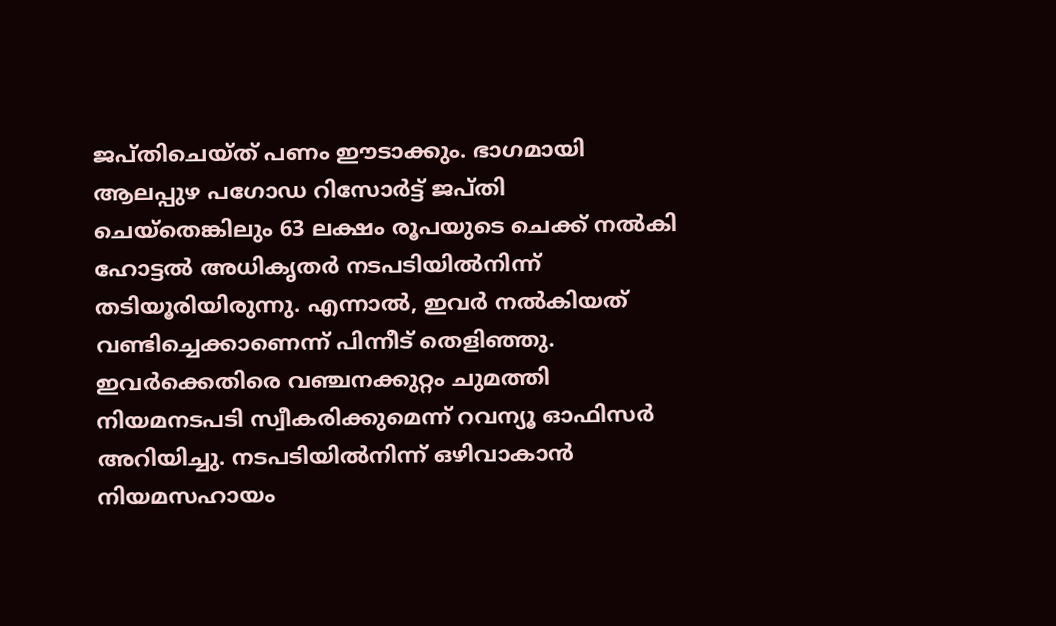ജപ്തിചെയ്ത് പണം ഈടാക്കും. ഭാഗമായി ആലപ്പുഴ പഗോഡ റിസോർട്ട് ജപ്തി ചെയ്തെങ്കിലും 63 ലക്ഷം രൂപയുടെ ചെക്ക് നൽകി ഹോട്ടൽ അധികൃതർ നടപടിയിൽനിന്ന് തടിയൂരിയിരുന്നു. എന്നാൽ, ഇവർ നൽകിയത് വണ്ടിച്ചെക്കാണെന്ന് പിന്നീട് തെളിഞ്ഞു. ഇവർക്കെതിരെ വഞ്ചനക്കുറ്റം ചുമത്തി നിയമനടപടി സ്വീകരിക്കുമെന്ന് റവന്യൂ ഓഫിസർ അറിയിച്ചു. നടപടിയിൽനിന്ന് ഒഴിവാകാൻ നിയമസഹായം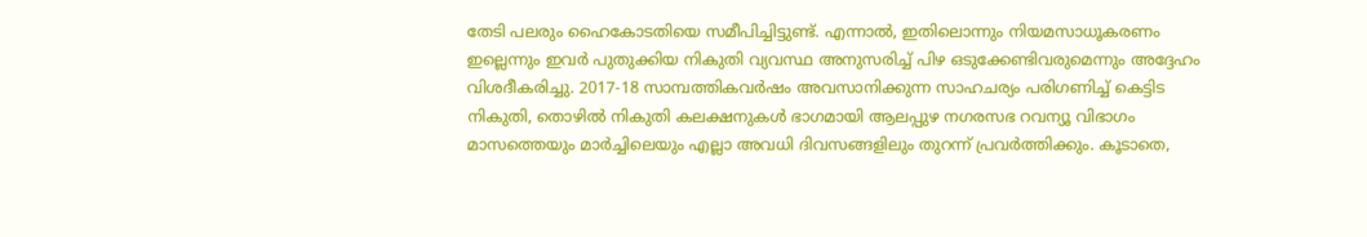തേടി പലരും ഹൈകോടതിയെ സമീപിച്ചിട്ടുണ്ട്. എന്നാൽ, ഇതിലൊന്നും നിയമസാധൂകരണം ഇല്ലെന്നും ഇവർ പുതുക്കിയ നികുതി വ്യവസ്ഥ അനുസരിച്ച് പിഴ ഒടുക്കേണ്ടിവരുമെന്നും അദ്ദേഹം വിശദീകരിച്ചു. 2017-18 സാമ്പത്തികവർഷം അവസാനിക്കുന്ന സാഹചര്യം പരിഗണിച്ച് കെട്ടിട നികുതി, തൊഴിൽ നികുതി കലക്ഷനുകൾ ഭാഗമായി ആലപ്പുഴ നഗരസഭ റവന്യൂ വിഭാഗം മാസത്തെയും മാർച്ചിലെയും എല്ലാ അവധി ദിവസങ്ങളിലും തുറന്ന് പ്രവർത്തിക്കും. കൂടാതെ,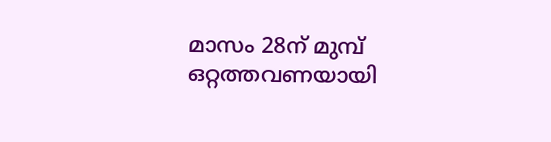മാസം 28ന് മുമ്പ് ഒറ്റത്തവണയായി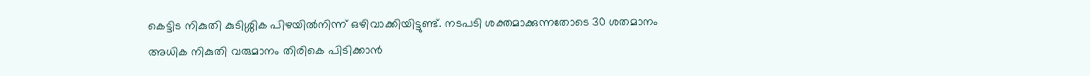കെട്ടിട നികുതി കുടിശ്ശിക പിഴയിൽനിന്ന് ഒഴിവാക്കിയിട്ടുണ്ട്. നടപടി ശക്തമാക്കുന്നതോടെ 30 ശതമാനം അധിക നികുതി വരുമാനം തിരികെ പിടിക്കാൻ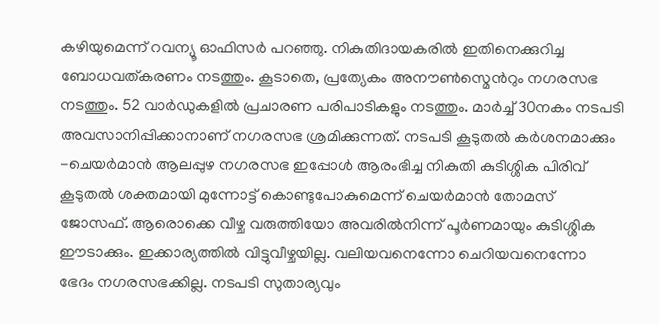കഴിയുമെന്ന് റവന്യൂ ഓഫിസർ പറഞ്ഞു. നികുതിദായകരിൽ ഇതിനെക്കുറിച്ച ബോധവത്കരണം നടത്തും. കൂടാതെ, പ്രത്യേകം അനൗൺസ്മെൻറും നഗരസഭ നടത്തും. 52 വാർഡുകളിൽ പ്രചാരണ പരിപാടികളും നടത്തും. മാർച്ച് 30നകം നടപടി അവസാനിപ്പിക്കാനാണ് നഗരസഭ ശ്രമിക്കുന്നത്. നടപടി കൂടുതൽ കർശനമാക്കും -ചെയർമാൻ ആലപ്പുഴ നഗരസഭ ഇപ്പോൾ ആരംഭിച്ച നികുതി കുടിശ്ശിക പിരിവ് കൂടുതൽ ശക്തമായി മുന്നോട്ട് കൊണ്ടുപോകുമെന്ന് ചെയർമാൻ തോമസ് ജോസഫ്. ആരൊക്കെ വീഴ്ച വരുത്തിയോ അവരിൽനിന്ന് പൂർണമായും കുടിശ്ശിക ഈടാക്കും. ഇക്കാര്യത്തിൽ വിട്ടുവീഴ്ചയില്ല. വലിയവനെന്നോ ചെറിയവനെന്നോ ഭേദം നഗരസഭക്കില്ല. നടപടി സുതാര്യവും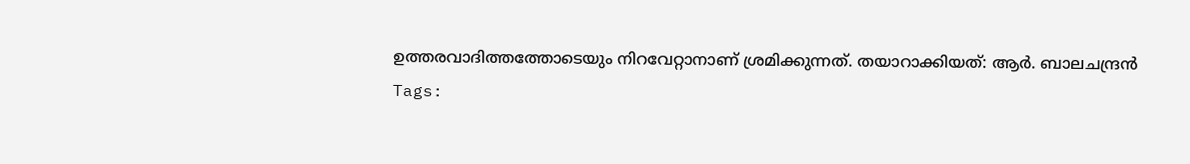ഉത്തരവാദിത്തത്തോടെയും നിറവേറ്റാനാണ് ശ്രമിക്കുന്നത്. തയാറാക്കിയത്: ആർ. ബാലചന്ദ്രൻ
Tags: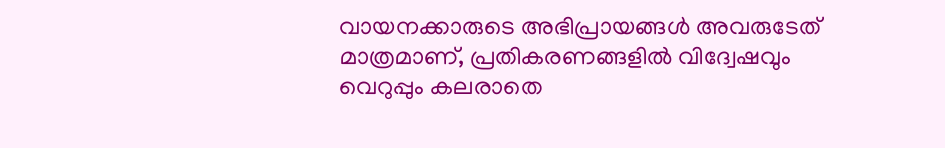വായനക്കാരുടെ അഭിപ്രായങ്ങള്‍ അവരുടേത് മാത്രമാണ്, പ്രതികരണങ്ങളിൽ വിദ്വേഷവും വെറുപ്പും കലരാതെ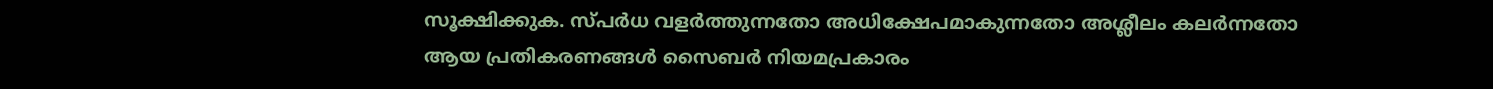സൂക്ഷിക്കുക. സ്പർധ വളർത്തുന്നതോ അധിക്ഷേപമാകുന്നതോ അശ്ലീലം കലർന്നതോ ആയ പ്രതികരണങ്ങൾ സൈബർ നിയമപ്രകാരം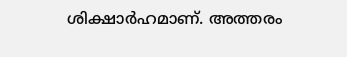ശിക്ഷാർഹമാണ്. അത്തരം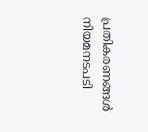പ്രതികരണങ്ങൾ നിയമനടപടി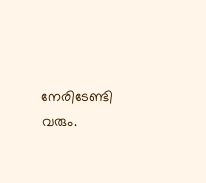നേരിടേണ്ടി വരും.